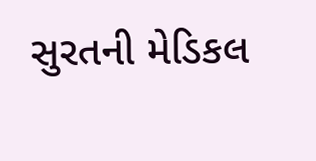સુરતની મેડિકલ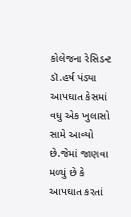કોલેજના રેસિડન્ટ ડૉ.હર્ષ પંડ્યા આપઘાત કેસમાં વધુ એક ખુલાસો સામે આવ્યો છે.જેમાં જાણવા મળ્યું છે કે આપઘાત કરતાં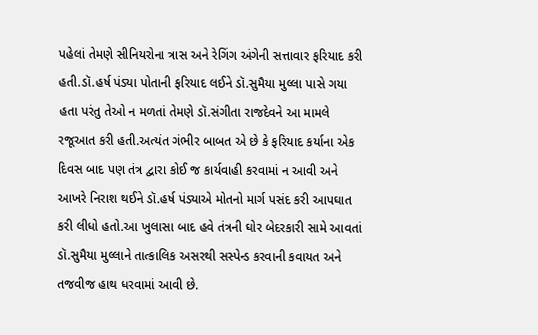પહેલાં તેમણે સીનિયરોના ત્રાસ અને રેગિંગ અંગેની સત્તાવાર ફરિયાદ કરી હતી.ડૉ.હર્ષ પંડ્યા પોતાની ફરિયાદ લઈને ડૉ.સુમૈયા મુલ્લા પાસે ગયા હતા પરંતુ તેઓ ન મળતાં તેમણે ડૉ.સંગીતા રાજદેવને આ મામલે રજૂઆત કરી હતી.અત્યંત ગંભીર બાબત એ છે કે ફરિયાદ કર્યાના એક દિવસ બાદ પણ તંત્ર દ્વારા કોઈ જ કાર્યવાહી કરવામાં ન આવી અને આખરે નિરાશ થઈને ડૉ.હર્ષ પંડ્યાએ મોતનો માર્ગ પસંદ કરી આપઘાત કરી લીધો હતો.આ ખુલાસા બાદ હવે તંત્રની ઘોર બેદરકારી સામે આવતાં ડૉ.સુમૈયા મુલ્લાને તાત્કાલિક અસરથી સસ્પેન્ડ કરવાની કવાયત અને તજવીજ હાથ ધરવામાં આવી છે.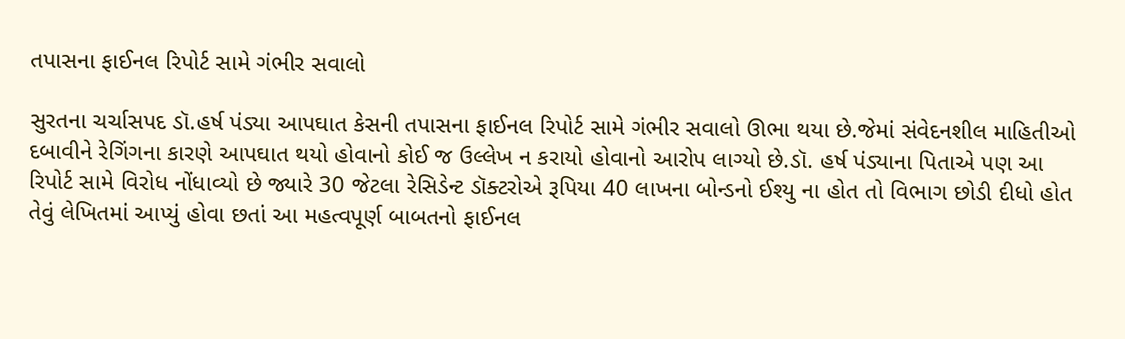તપાસના ફાઈનલ રિપોર્ટ સામે ગંભીર સવાલો

સુરતના ચર્ચાસપદ ડૉ.હર્ષ પંડ્યા આપઘાત કેસની તપાસના ફાઈનલ રિપોર્ટ સામે ગંભીર સવાલો ઊભા થયા છે.જેમાં સંવેદનશીલ માહિતીઓ દબાવીને રેગિંગના કારણે આપઘાત થયો હોવાનો કોઈ જ ઉલ્લેખ ન કરાયો હોવાનો આરોપ લાગ્યો છે.ડૉ. હર્ષ પંડ્યાના પિતાએ પણ આ રિપોર્ટ સામે વિરોધ નોંધાવ્યો છે જ્યારે 30 જેટલા રેસિડેન્ટ ડૉક્ટરોએ રૂપિયા 40 લાખના બોન્ડનો ઈશ્યુ ના હોત તો વિભાગ છોડી દીધો હોત તેવું લેખિતમાં આપ્યું હોવા છતાં આ મહત્વપૂર્ણ બાબતનો ફાઈનલ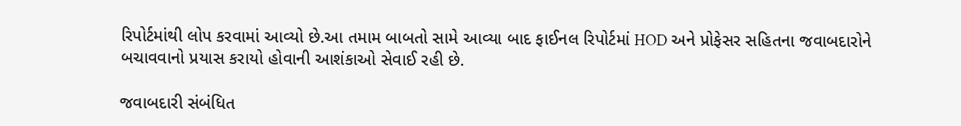રિપોર્ટમાંથી લોપ કરવામાં આવ્યો છે.આ તમામ બાબતો સામે આવ્યા બાદ ફાઈનલ રિપોર્ટમાં HOD અને પ્રોફેસર સહિતના જવાબદારોને બચાવવાનો પ્રયાસ કરાયો હોવાની આશંકાઓ સેવાઈ રહી છે.

જવાબદારી સંબંધિત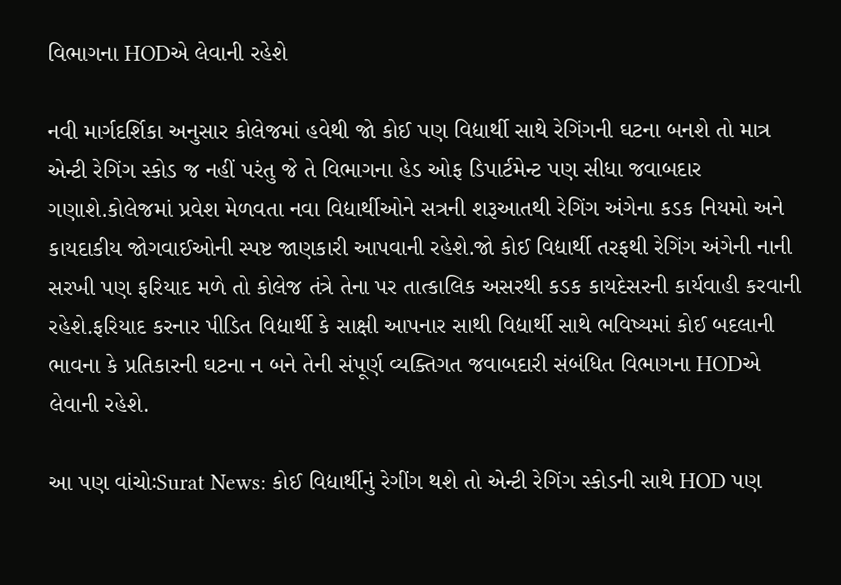વિભાગના HODએ લેવાની રહેશે

નવી માર્ગદર્શિકા અનુસાર કોલેજમાં હવેથી જો કોઈ પણ વિદ્યાર્થી સાથે રેગિંગની ઘટના બનશે તો માત્ર એન્ટી રેગિંગ સ્કોડ જ નહીં પરંતુ જે તે વિભાગના હેડ ઓફ ડિપાર્ટમેન્ટ પણ સીધા જવાબદાર ગણાશે.કોલેજમાં પ્રવેશ મેળવતા નવા વિદ્યાર્થીઓને સત્રની શરૂઆતથી રેગિંગ અંગેના કડક નિયમો અને કાયદાકીય જોગવાઈઓની સ્પષ્ટ જાણકારી આપવાની રહેશે.જો કોઈ વિદ્યાર્થી તરફથી રેગિંગ અંગેની નાની સરખી પણ ફરિયાદ મળે તો કોલેજ તંત્રે તેના પર તાત્કાલિક અસરથી કડક કાયદેસરની કાર્યવાહી કરવાની રહેશે.ફરિયાદ કરનાર પીડિત વિદ્યાર્થી કે સાક્ષી આપનાર સાથી વિદ્યાર્થી સાથે ભવિષ્યમાં કોઈ બદલાની ભાવના કે પ્રતિકારની ઘટના ન બને તેની સંપૂર્ણ વ્યક્તિગત જવાબદારી સંબંધિત વિભાગના HODએ લેવાની રહેશે.

આ પણ વાંચોઃSurat News: કોઈ વિદ્યાર્થીનું રેગીંગ થશે તો એન્ટી રેગિંગ સ્કોડની સાથે HOD પણ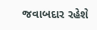જવાબદાર રહેશે